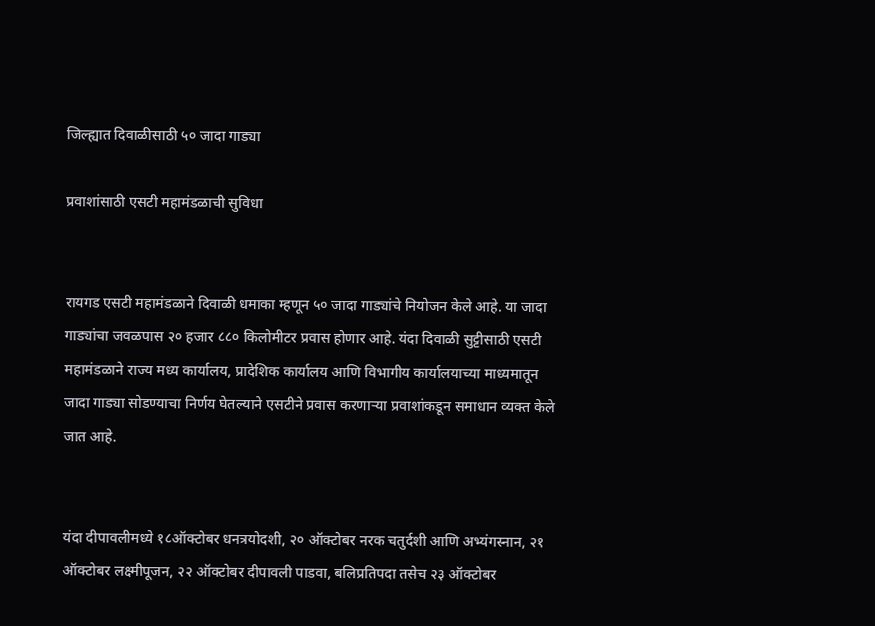जिल्ह्यात दिवाळीसाठी ५० जादा गाड्या

प्रवाशांसाठी एसटी महामंडळाची सुविधा


रायगड एसटी महामंडळाने दिवाळी धमाका म्हणून ५० जादा गाड्यांचे नियोजन केले आहे. या जादा गाड्यांचा जवळपास २० हजार ८८० किलोमीटर प्रवास होणार आहे. यंदा दिवाळी सुट्टीसाठी एसटी महामंडळाने राज्य मध्य कार्यालय, प्रादेशिक कार्यालय आणि विभागीय कार्यालयाच्या माध्यमातून जादा गाड्या सोडण्याचा निर्णय घेतल्याने एसटीने प्रवास करणाऱ्या प्रवाशांकडून समाधान व्यक्त केले जात आहे.


यंदा दीपावलीमध्ये १८ऑक्टोबर धनत्रयोदशी, २० ऑक्टोबर नरक चतुर्दशी आणि अभ्यंगस्नान, २१ ऑक्टोबर लक्ष्मीपूजन, २२ ऑक्टोबर दीपावली पाडवा, बलिप्रतिपदा तसेच २३ ऑक्टोबर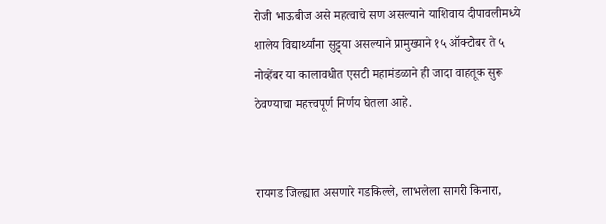रोजी भाऊबीज असे महत्वाचे सण असल्याने याशिवाय दीपावलीमध्ये शालेय विद्यार्थ्यांना सुट्ट्या असल्याने प्रामुख्याने १५ ऑक्टोबर ते ५ नोव्हेंबर या कालावधीत एसटी महामंडळाने ही जादा वाहतूक सुरू ठेवण्याचा महत्त्वपूर्ण निर्णय घेतला आहे.


रायगड जिल्ह्यात असणारे गडकिल्ले, लाभलेला सागरी किनारा,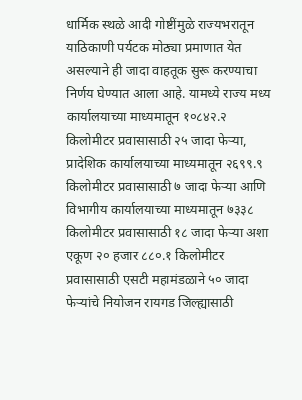धार्मिक स्थळे आदी गोष्टींमुळे राज्यभरातून याठिकाणी पर्यटक मोठ्या प्रमाणात येत असल्याने ही जादा वाहतूक सुरू करण्याचा निर्णय घेण्यात आला आहे. यामध्ये राज्य मध्य कार्यालयाच्या माध्यमातून १०८४२.२ किलोमीटर प्रवासासाठी २५ जादा फेऱ्या, प्रादेशिक कार्यालयाच्या माध्यमातून २६९९.९ किलोमीटर प्रवासासाठी ७ जादा फेऱ्या आणि विभागीय कार्यालयाच्या माध्यमातून ७३३८ किलोमीटर प्रवासासाठी १८ जादा फेऱ्या अशा एकूण २० हजार ८८०.१ किलोमीटर प्रवासासाठी एसटी महामंडळाने ५० जादा फेऱ्यांचे नियोजन रायगड जिल्ह्यासाठी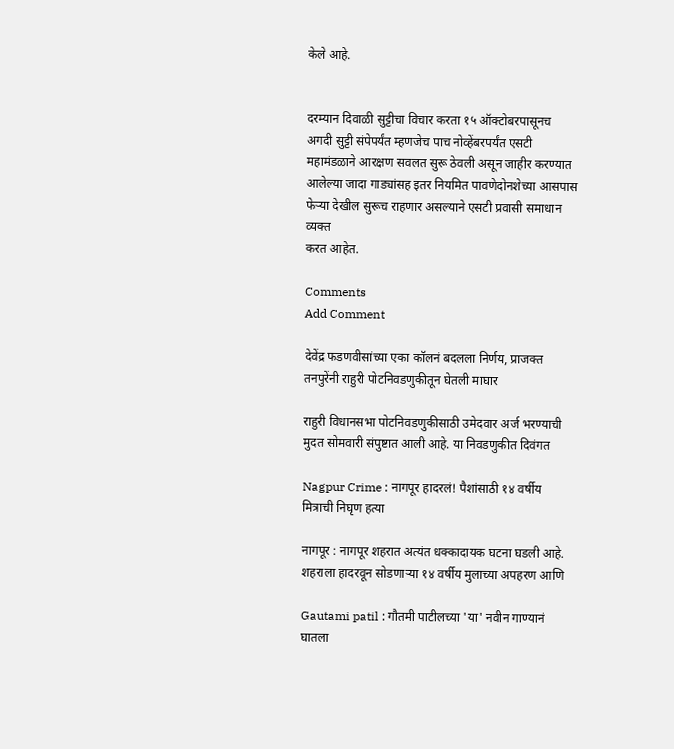केले आहे.


दरम्यान दिवाळी सुट्टीचा विचार करता १५ ऑक्टोबरपासूनच अगदी सुट्टी संपेपर्यंत म्हणजेच पाच नोव्हेंबरपर्यंत एसटी महामंडळाने आरक्षण सवलत सुरू ठेवली असून जाहीर करण्यात आलेल्या जादा गाड्यांसह इतर नियमित पावणेदोनशेच्या आसपास फेऱ्या देखील सुरूच राहणार असल्याने एसटी प्रवासी समाधान व्यक्त
करत आहेत.

Comments
Add Comment

देवेंद्र फडणवीसांच्या एका कॉलनं बदलला निर्णय, प्राजक्त तनपुरेंनी राहुरी पोटनिवडणुकीतून घेतली माघार

राहुरी विधानसभा पोटनिवडणुकीसाठी उमेदवार अर्ज भरण्याची मुदत सोमवारी संपुष्टात आली आहे. या निवडणुकीत दिवंगत

Nagpur Crime : नागपूर हादरलं! पैशांसाठी १४ वर्षीय मित्राची निघृण हत्या

नागपूर : नागपूर शहरात अत्यंत धक्कादायक घटना घडली आहे. शहराला हादरवून सोडणाऱ्या १४ वर्षीय मुलाच्या अपहरण आणि

Gautami patil : गौतमी पाटीलच्या 'या' नवीन गाण्यानं घातला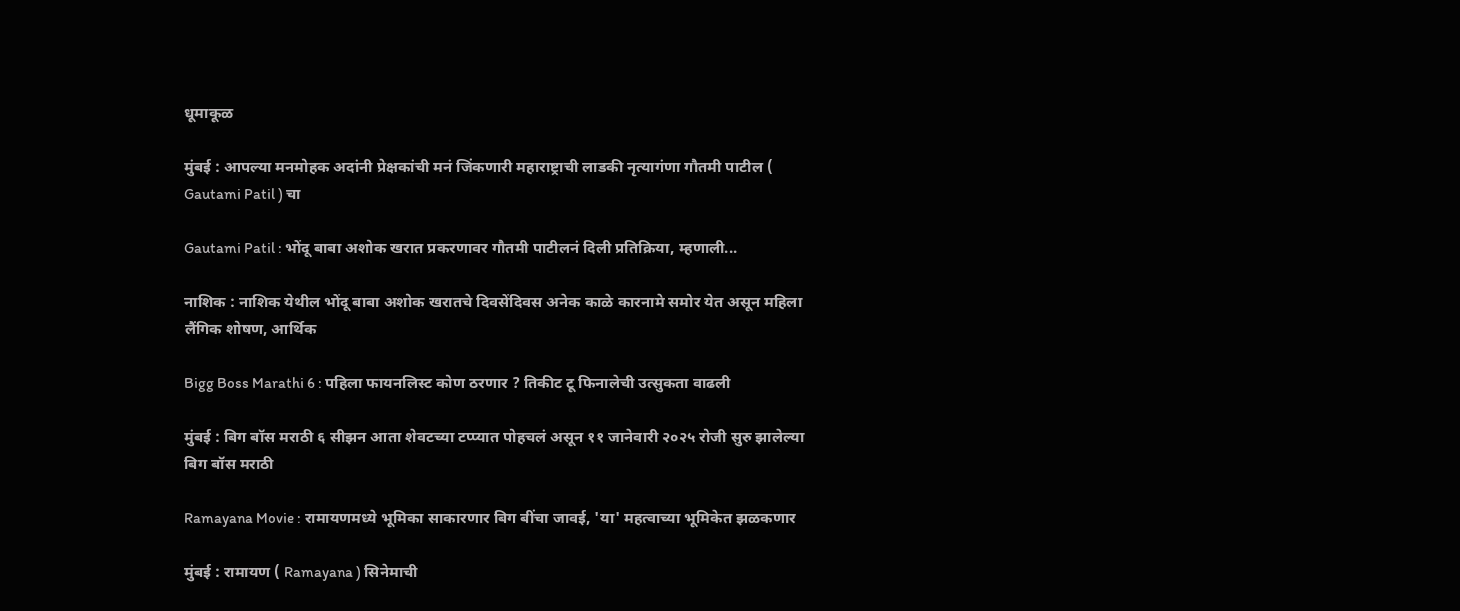धूमाकूळ

मुंबई : आपल्या मनमोहक अदांनी प्रेक्षकांची मनं जिंकणारी महाराष्ट्राची लाडकी नृत्यागंणा गौतमी पाटील ( Gautami Patil ) चा

Gautami Patil : भोंदू बाबा अशोक खरात प्रकरणावर गौतमी पाटीलनं दिली प्रतिक्रिया, म्हणाली...

नाशिक : नाशिक येथील भोंदू बाबा अशोक खरातचे दिवसेंदिवस अनेक काळे कारनामे समोर येत असून महिला लैंगिक शोषण, आर्थिक

Bigg Boss Marathi 6 : पहिला फायनलिस्ट कोण ठरणार ? तिकीट टू फिनालेची उत्सुकता वाढली

मुंबई : बिग बॉस मराठी ६ सीझन आता शेवटच्या टप्प्यात पोहचलं असून ११ जानेवारी २०२५ रोजी सुरु झालेल्या बिग बॉस मराठी

Ramayana Movie : रामायणमध्ये भूमिका साकारणार बिग बींचा जावई, 'या' महत्वाच्या भूमिकेत झळकणार

मुंबई : रामायण ( Ramayana ) सिनेमाची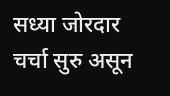सध्या जोरदार चर्चा सुरु असून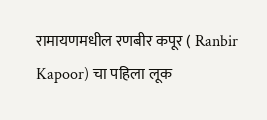रामायणमधील रणबीर कपूर ( Ranbir Kapoor) चा पहिला लूक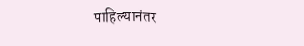पाहिल्यानंतर